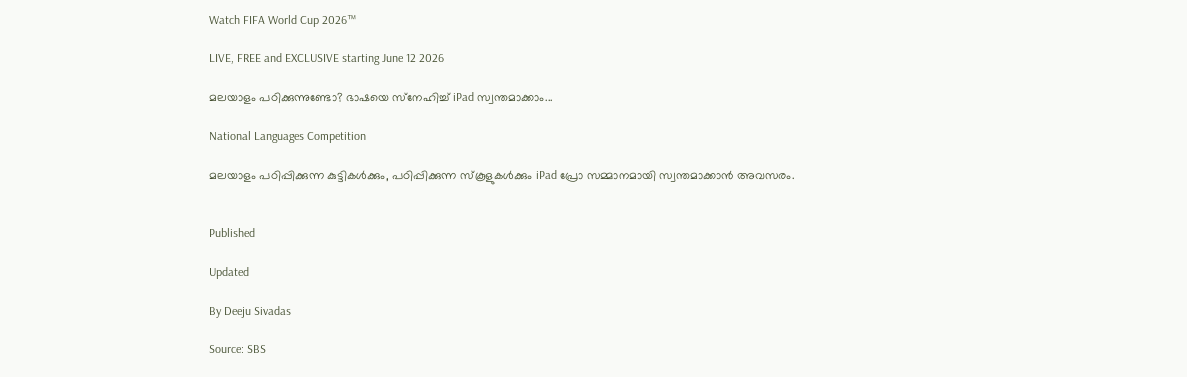Watch FIFA World Cup 2026™

LIVE, FREE and EXCLUSIVE starting June 12 2026

മലയാളം പഠിക്കുന്നുണ്ടോ? ഭാഷയെ സ്‌നേഹിച്ച് iPad സ്വന്തമാക്കാം...

National Languages Competition

മലയാളം പഠിപ്പിക്കുന്ന കുട്ടികള്‍ക്കും, പഠിപ്പിക്കുന്ന സ്‌കൂളുകള്‍ക്കും iPad പ്രോ സമ്മാനമായി സ്വന്തമാക്കാന്‍ അവസരം.


Published

Updated

By Deeju Sivadas

Source: SBS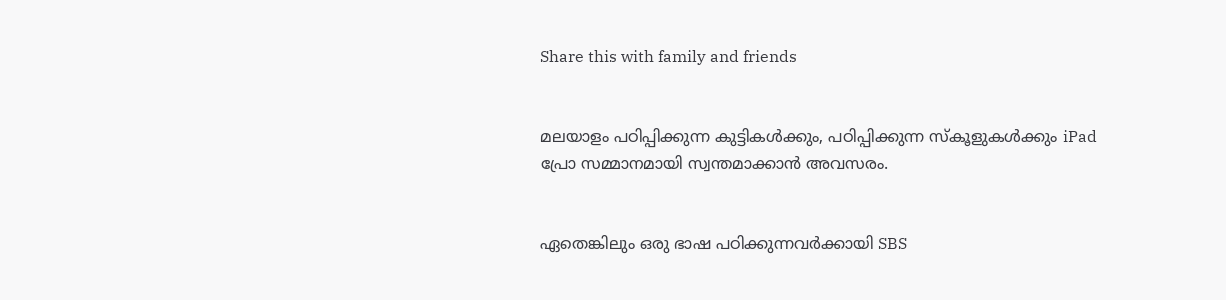Share this with family and friends


മലയാളം പഠിപ്പിക്കുന്ന കുട്ടികള്‍ക്കും, പഠിപ്പിക്കുന്ന സ്‌കൂളുകള്‍ക്കും iPad പ്രോ സമ്മാനമായി സ്വന്തമാക്കാന്‍ അവസരം.


ഏതെങ്കിലും ഒരു ഭാഷ പഠിക്കുന്നവര്‍ക്കായി SBS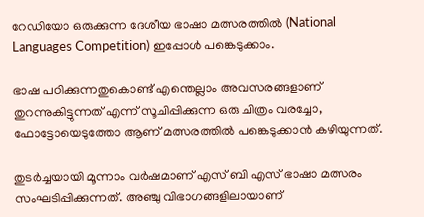റേഡിയോ ഒരുക്കുന്ന ദേശീയ ഭാഷാ മത്സരത്തില്‍ (National Languages Competition) ഇപ്പോള്‍ പങ്കെടുക്കാം.

ഭാഷ പഠിക്കുന്നതുകൊണ്ട് എന്തെല്ലാം അവസരങ്ങളാണ് തുറന്നുകിട്ടുന്നത് എന്ന് സൂചിപ്പിക്കുന്ന ഒരു ചിത്രം വരച്ചോ, ഫോട്ടോയെടുത്തോ ആണ് മത്സരത്തില്‍ പങ്കെടുക്കാന്‍ കഴിയുന്നത്.

തുടര്‍ച്ചയായി മൂന്നാം വര്‍ഷമാണ് എസ് ബി എസ് ഭാഷാ മത്സരം സംഘടിപ്പിക്കുന്നത്. അഞ്ചു വിഭാഗങ്ങളിലായാണ്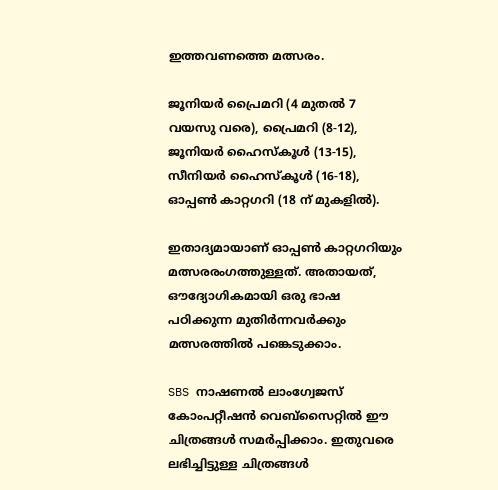ഇത്തവണത്തെ മത്സരം.

ജൂനിയര്‍ പ്രൈമറി (4 മുതല്‍ 7 വയസു വരെ), പ്രൈമറി (8-12), ജൂനിയര്‍ ഹൈസ്‌കൂള്‍ (13-15), സീനിയര്‍ ഹൈസ്‌കൂള്‍ (16-18), ഓപ്പണ്‍ കാറ്റഗറി (18 ന് മുകളില്‍).

ഇതാദ്യമായാണ് ഓപ്പണ്‍ കാറ്റഗറിയും മത്സരരംഗത്തുള്ളത്. അതായത്, ഔദ്യോഗികമായി ഒരു ഭാഷ പഠിക്കുന്ന മുതിര്‍ന്നവര്‍ക്കും മത്സരത്തില്‍ പങ്കെടുക്കാം.

SBS നാഷണല്‍ ലാംഗ്വേജസ് കോംപറ്റീഷന്‍ വെബ്‌സൈറ്റില്‍ ഈ ചിത്രങ്ങള്‍ സമര്‍പ്പിക്കാം. ഇതുവരെ ലഭിച്ചിട്ടുള്ള ചിത്രങ്ങള്‍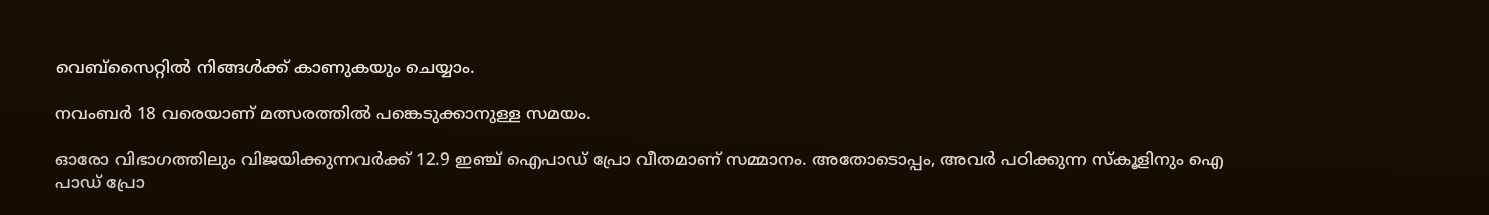വെബ്‌സൈറ്റില്‍ നിങ്ങള്‍ക്ക് കാണുകയും ചെയ്യാം.

നവംബര്‍ 18 വരെയാണ് മത്സരത്തില്‍ പങ്കെടുക്കാനുള്ള സമയം.

ഓരോ വിഭാഗത്തിലും വിജയിക്കുന്നവര്‍ക്ക് 12.9 ഇഞ്ച് ഐപാഡ് പ്രോ വീതമാണ് സമ്മാനം. അതോടൊപ്പം, അവര്‍ പഠിക്കുന്ന സ്‌കൂളിനും ഐ പാഡ് പ്രോ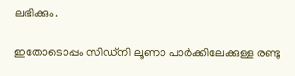ലഭിക്കും.

ഇതോടൊപ്പം സിഡ്‌നി ലൂണാ പാര്‍ക്കിലേക്കുള്ള രണ്ടു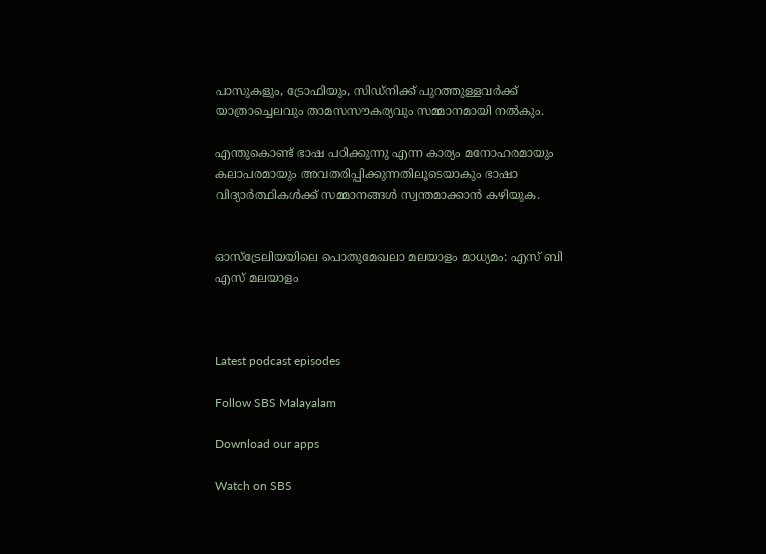പാസുകളും, ട്രോഫിയും, സിഡ്‌നിക്ക് പുറത്തുള്ളവര്‍ക്ക് യാത്രാച്ചെലവും താമസസൗകര്യവും സമ്മാനമായി നല്‍കും.

എന്തുകൊണ്ട് ഭാഷ പഠിക്കുന്നു എന്ന കാര്യം മനോഹരമായും കലാപരമായും അവതരിപ്പിക്കുന്നതിലൂടെയാകും ഭാഷാ വിദ്യാര്‍ത്ഥികള്‍ക്ക് സമ്മാനങ്ങള്‍ സ്വന്തമാക്കാന്‍ കഴിയുക.


ഓസ്‌ട്രേലിയയിലെ പൊതുമേഖലാ മലയാളം മാധ്യമം: എസ് ബി എസ് മലയാളം



Latest podcast episodes

Follow SBS Malayalam

Download our apps

Watch on SBS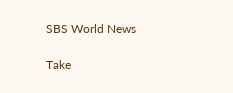SBS World News

Take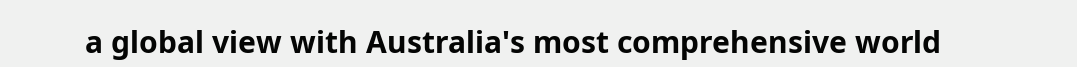a global view with Australia's most comprehensive world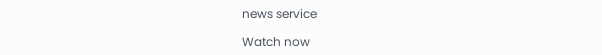news service

Watch now